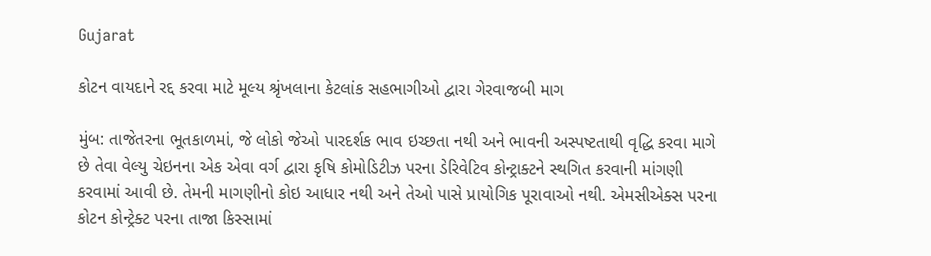Gujarat

કોટન વાયદાને રદ્દ કરવા માટે મૂલ્ય શ્રૃંખલાના કેટલાંક સહભાગીઓ દ્વારા ગેરવાજબી માગ

મુંબ: તાજેતરના ભૂતકાળમાં, જે લોકો જેઓ પારદર્શક ભાવ ઇચ્છતા નથી અને ભાવની અસ્પષ્ટતાથી વૃદ્ધિ કરવા માગે છે તેવા વેલ્યુ ચેઇનના એક એવા વર્ગ દ્વારા કૃષિ કોમોડિટીઝ પરના ડેરિવેટિવ કોન્ટ્રાક્ટને સ્થગિત કરવાની માંગણી કરવામાં આવી છે. તેમની માગણીનો કોઇ આધાર નથી અને તેઓ પાસે પ્રાયોગિક પૂરાવાઓ નથી. એમસીએક્સ પરના કોટન કોન્ટ્રેક્ટ પરના તાજા કિસ્સામાં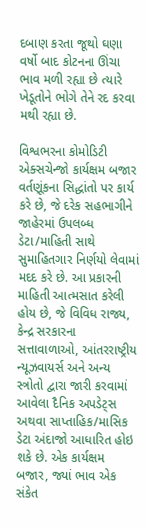દબાણ કરતા જૂથો ઘણા વર્ષો બાદ કોટનના ઊંચા ભાવ મળી રહ્યા છે ત્યારે ખેડૂતોને ભોગે તેને રદ કરવા મથી રહ્યા છે.

વિશ્વભરના કોમોડિટી એક્સચેન્જો કાર્યક્ષમ બજાર વર્તણૂંકના સિદ્ધાંતો પર કાર્ય કરે છે, જે દરેક સહભાગીને જાહેરમાં ઉપલબ્ધ ડેટા/માહિતી સાથે સુમાહિતગાર નિર્ણયો લેવામાં મદદ કરે છે. આ પ્રકારની માહિતી આત્મસાત કરેલી હોય છે, જે વિવિધ રાજ્ય, કેન્દ્ર સરકારના સત્તાવાળાઓ, આંતરરાષ્ટ્રીય ન્યૂઝવાયર્સ અને અન્ય સ્ત્રોતો દ્વારા જારી કરવામાં આવેલા દૈનિક અપડેટ્સ અથવા સાપ્તાહિક/માસિક ડેટા અંદાજો આધારિત હોઇ શકે છે. એક કાર્યક્ષમ બજાર, જ્યાં ભાવ એક સંકેત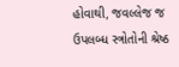હોવાથી, જવલ્લેજ જ ઉપલબ્ધ સ્ત્રોતોની શ્રેષ્ઠ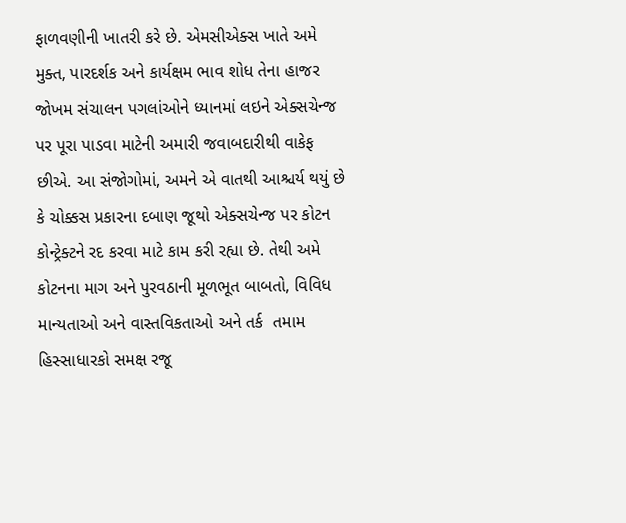ફાળવણીની ખાતરી કરે છે. એમસીએક્સ ખાતે અમે મુક્ત, પારદર્શક અને કાર્યક્ષમ ભાવ શોધ તેના હાજર જોખમ સંચાલન પગલાંઓને ધ્યાનમાં લઇને એક્સચેન્જ પર પૂરા પાડવા માટેની અમારી જવાબદારીથી વાકેફ છીએ. આ સંજોગોમાં, અમને એ વાતથી આશ્ચર્ય થયું છે કે ચોક્કસ પ્રકારના દબાણ જૂથો એક્સચેન્જ પર કોટન કોન્ટ્રેક્ટને રદ કરવા માટે કામ કરી રહ્યા છે. તેથી અમે કોટનના માગ અને પુરવઠાની મૂળભૂત બાબતો, વિવિધ માન્યતાઓ અને વાસ્તવિકતાઓ અને તર્ક  તમામ હિસ્સાધારકો સમક્ષ રજૂ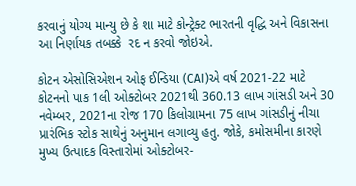કરવાનું યોગ્ય માન્યુ છે કે શા માટે કોન્ટ્રેક્ટ ભારતની વૃદ્ધિ અને વિકાસના આ નિર્ણાયક તબક્કે  રદ ન કરવો જોઇએ.

કોટન એસોસિએશન ઓફ ઈન્ડિયા (CAI)એ વર્ષ 2021-22 માટે કોટનનો પાક 1લી ઓક્ટોબર 2021થી 360.13 લાખ ગાંસડી અને 30 નવેમ્બર, 2021ના રોજ 170 કિલોગ્રામના 75 લાખ ગાંસડીનું નીચા પ્રારંભિક સ્ટોક સાથેનું અનુમાન લગાવ્યુ હતુ. જોકે, કમોસમીના કારણે મુખ્ય ઉત્પાદક વિસ્તારોમાં ઓક્ટોબર-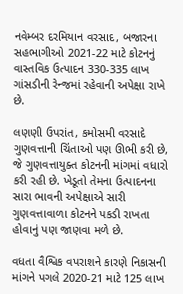નવેમ્બર દરમિયાન વરસાદ, બજારના સહભાગીઓ 2021-22 માટે કોટનનું વાસ્તવિક ઉત્પાદન 330-335 લાખ ગાંસડીની રેન્જમાં રહેવાની અપેક્ષા રાખે છે.

લણણી ઉપરાંત, કમોસમી વરસાદે ગુણવત્તાની ચિંતાઓ પણ ઊભી કરી છે, જે ગુણવત્તાયુક્ત કોટનની માંગમાં વધારો કરી રહી છે. ખેડૂતો તેમના ઉત્પાદનના સારા ભાવની અપેક્ષાએ સારી ગુણવત્તાવાળા કોટનને પકડી રાખતા હોવાનું પણ જાણવા મળે છે.

વધતા વૈશ્વિક વપરાશને કારણે નિકાસની માંગને પગલે 2020-21 માટે 125 લાખ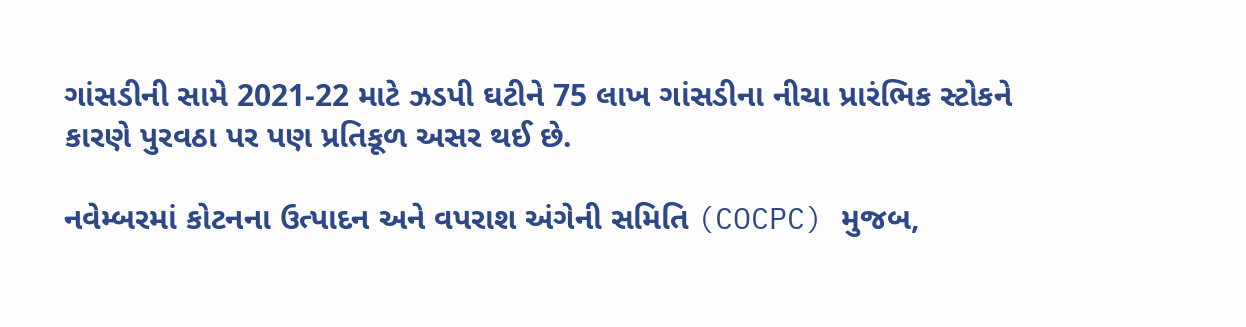ગાંસડીની સામે 2021-22 માટે ઝડપી ઘટીને 75 લાખ ગાંસડીના નીચા પ્રારંભિક સ્ટોકને કારણે પુરવઠા પર પણ પ્રતિકૂળ અસર થઈ છે.

નવેમ્બરમાં કોટનના ઉત્પાદન અને વપરાશ અંગેની સમિતિ (COCPC) મુજબ,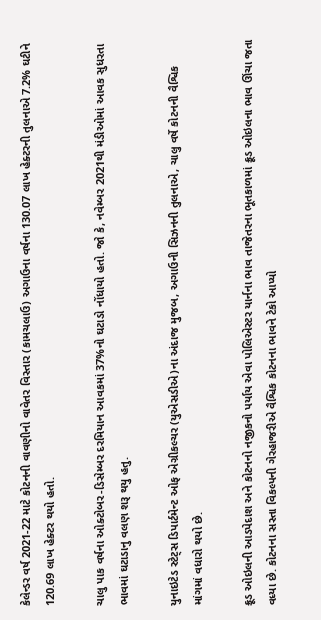કેલેન્ડર વર્ષ 2021-22 માટે કોટનની વાવણીનો વાવેતર વિસ્તાર (કામચલાઉ) અગાઉના વર્ષના 130.07 લાખ હેક્ટરની તુલનાએ 7.2% ઘટીને 120.69 લાખ હેક્ટર થયો હતો.

ચાલુ પાક વર્ષના ઓક્ટોબર-ડિસેમ્બર દરમિયાન આવકમાં 37%નો ઘટાડો નોંધાયો હતો. જો કે, નવેમ્બર 2021થી મંડીઓમાં આવક સુધરતા ભાવમાં ઘટાડાનુ વલણ શરૂ થયુ હતુ.

યુનાઇટેડ સ્ટેટ્સ ડિપાર્ટમેન્ટ ઓફ એગ્રીકલ્ચર (યુએસડીએ)ના અંદાજ મુજબ, અગાઉની સિઝનની તુલનાએ, ચાલુ વર્ષે કોટનની વૈશ્વિક માંગમાં વધારો થયો છે.

ક્રૂડ ઓઇલની આડપેદાશ અને કોટનનો નજીકનો પર્યાય એવા પોલિએસ્ટર યાર્નના ભાવ તાજેતરના ભૂતકાળમાં ક્રૂડ ઓઇલના ભાવ ઊંચા જતા વધ્યા છે. કોટનના સસ્તા વિકલ્પની ગેરહાજરીએ વૈશ્વિક કોટનના ભાવને ટેકો આપ્યો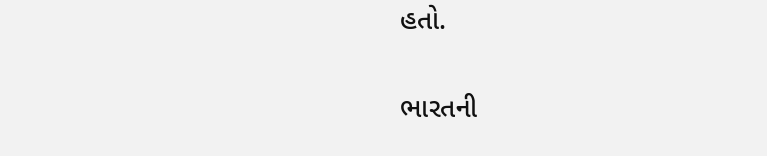હતો.

ભારતની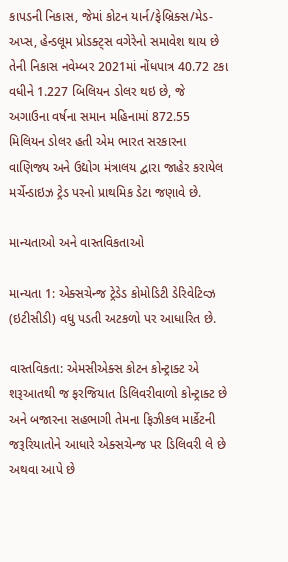કાપડની નિકાસ, જેમાં કોટન યાર્ન/ફેબ્રિક્સ/મેડ-અપ્સ, હેન્ડલૂમ પ્રોડક્ટ્સ વગેરેનો સમાવેશ થાય છે તેની નિકાસ નવેમ્બર 2021માં નોંધપાત્ર 40.72 ટકા વધીને 1.227 બિલિયન ડોલર થઇ છે, જે અગાઉના વર્ષના સમાન મહિનામાં 872.55 મિલિયન ડોલર હતી એમ ભારત સરકારના વાણિજ્ય અને ઉદ્યોગ મંત્રાલય દ્વારા જાહેર કરાયેલ મર્ચેન્ડાઇઝ ટ્રેડ પરનો પ્રાથમિક ડેટા જણાવે છે.

માન્યતાઓ અને વાસ્તવિકતાઓ

માન્યતા 1: એક્સચેન્જ ટ્રેડેડ કોમોડિટી ડેરિવેટિવ્ઝ (ઇટીસીડી) વધુ પડતી અટકળો પર આધારિત છે.

વાસ્તવિકતા: એમસીએક્સ કોટન કોન્ટ્રાક્ટ એ શરૂઆતથી જ ફરજિયાત ડિલિવરીવાળો કોન્ટ્રાક્ટ છે અને બજારના સહભાગી તેમના ફિઝીકલ માર્કેટની જરૂરિયાતોને આધારે એક્સચેન્જ પર ડિલિવરી લે છે અથવા આપે છે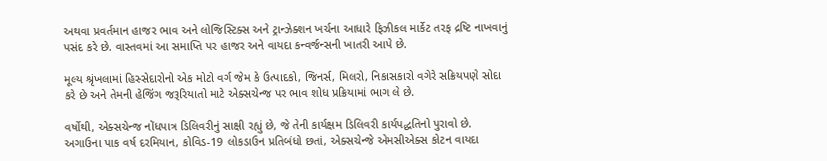અથવા પ્રવર્તમાન હાજર ભાવ અને લોજિસ્ટિક્સ અને ટ્રાન્ઝેક્શન ખર્ચના આધારે ફિઝીકલ માર્કેટ તરફ દ્રષ્ટિ નાખવાનું પસંદ કરે છે. વાસ્તવમાં આ સમાપ્તિ પર હાજર અને વાયદા કન્વર્જન્સની ખાતરી આપે છે.

મૂલ્ય શ્રૃંખલામાં હિસ્સેદારોનો એક મોટો વર્ગ જેમ કે ઉત્પાદકો, જિનર્સ, મિલરો, નિકાસકારો વગેરે સક્રિયપણે સોદા કરે છે અને તેમની હેજિંગ જરૂરિયાતો માટે એક્સચેન્જ પર ભાવ શોધ પ્રક્રિયામાં ભાગ લે છે.

વર્ષોથી, એક્સચેન્જ નોંધપાત્ર ડિલિવરીનું સાક્ષી રહ્યું છે, જે તેની કાર્યક્ષમ ડિલિવરી કાર્યપદ્ધતિનો પુરાવો છે. અગાઉના પાક વર્ષ દરમિયાન, કોવિડ-19 લોકડાઉન પ્રતિબંધો છતાં, એક્સચેન્જે એમસીએક્સ કોટન વાયદા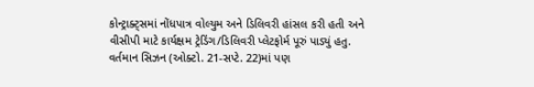કોન્ટ્રાક્ટ્સમાં નોંધપાત્ર વોલ્યુમ અને ડિલિવરી હાંસલ કરી હતી અને વીસીપી માટે કાર્યક્ષમ ટ્રેડિંગ/ડિલિવરી પ્લેટફોર્મ પૂરું પાડ્યું હતુ. વર્તમાન સિઝન (ઓક્ટો. 21-સપ્ટે. 22)માં પણ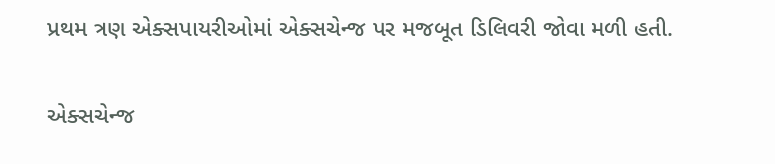પ્રથમ ત્રણ એક્સપાયરીઓમાં એક્સચેન્જ પર મજબૂત ડિલિવરી જોવા મળી હતી.

એક્સચેન્જ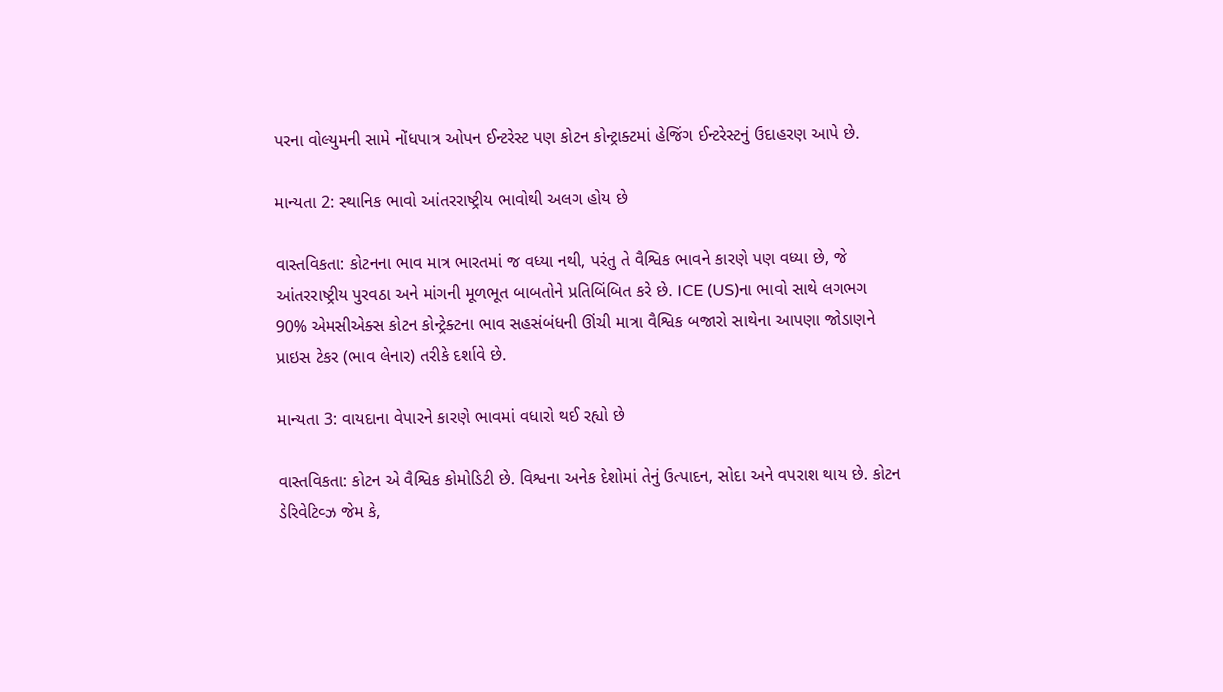પરના વોલ્યુમની સામે નોંધપાત્ર ઓપન ઈન્ટરેસ્ટ પણ કોટન કોન્ટ્રાક્ટમાં હેજિંગ ઈન્ટરેસ્ટનું ઉદાહરણ આપે છે.

માન્યતા 2: સ્થાનિક ભાવો આંતરરાષ્ટ્રીય ભાવોથી અલગ હોય છે

વાસ્તવિકતા: કોટનના ભાવ માત્ર ભારતમાં જ વધ્યા નથી, પરંતુ તે વૈશ્વિક ભાવને કારણે પણ વધ્યા છે, જે આંતરરાષ્ટ્રીય પુરવઠા અને માંગની મૂળભૂત બાબતોને પ્રતિબિંબિત કરે છે. ICE (US)ના ભાવો સાથે લગભગ 90% એમસીએક્સ કોટન કોન્ટ્રેક્ટના ભાવ સહસંબંધની ઊંચી માત્રા વૈશ્વિક બજારો સાથેના આપણા જોડાણને પ્રાઇસ ટેકર (ભાવ લેનાર) તરીકે દર્શાવે છે.

માન્યતા 3: વાયદાના વેપારને કારણે ભાવમાં વધારો થઈ રહ્યો છે

વાસ્તવિકતા: કોટન એ વૈશ્વિક કોમોડિટી છે. વિશ્વના અનેક દેશોમાં તેનું ઉત્પાદન, સોદા અને વપરાશ થાય છે. કોટન ડેરિવેટિવ્ઝ જેમ કે,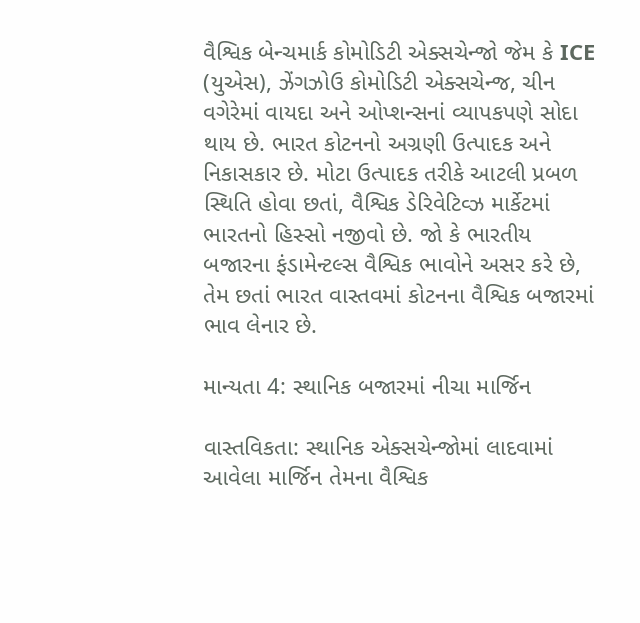વૈશ્વિક બેન્ચમાર્ક કોમોડિટી એક્સચેન્જો જેમ કે ICE (યુએસ), ઝેંગઝોઉ કોમોડિટી એક્સચેન્જ, ચીન વગેરેમાં વાયદા અને ઓપ્શન્સનાં વ્યાપકપણે સોદા થાય છે. ભારત કોટનનો અગ્રણી ઉત્પાદક અને નિકાસકાર છે. મોટા ઉત્પાદક તરીકે આટલી પ્રબળ સ્થિતિ હોવા છતાં, વૈશ્વિક ડેરિવેટિવ્ઝ માર્કેટમાં ભારતનો હિસ્સો નજીવો છે. જો કે ભારતીય બજારના ફંડામેન્ટલ્સ વૈશ્વિક ભાવોને અસર કરે છે, તેમ છતાં ભારત વાસ્તવમાં કોટનના વૈશ્વિક બજારમાં ભાવ લેનાર છે.

માન્યતા 4: સ્થાનિક બજારમાં નીચા માર્જિન

વાસ્તવિકતા: સ્થાનિક એક્સચેન્જોમાં લાદવામાં આવેલા માર્જિન તેમના વૈશ્વિક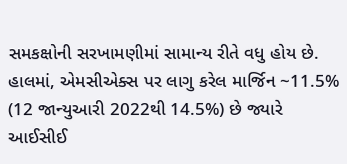સમકક્ષોની સરખામણીમાં સામાન્ય રીતે વધુ હોય છે. હાલમાં, એમસીએક્સ પર લાગુ કરેલ માર્જિન ~11.5% (12 જાન્યુઆરી 2022થી 14.5%) છે જ્યારે આઈસીઈ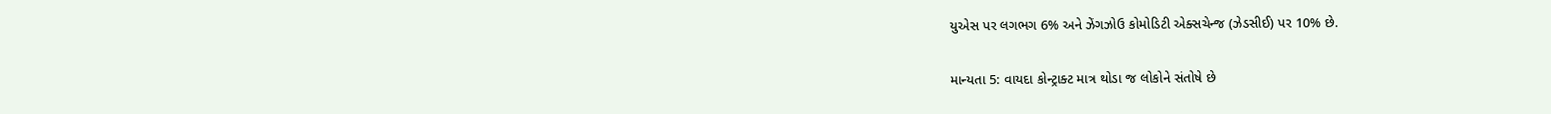યુએસ પર લગભગ 6% અને ઝેંગઝોઉ કોમોડિટી એક્સચેન્જ (ઝેડસીઈ) પર 10% છે.

માન્યતા 5: વાયદા કોન્ટ્રાક્ટ માત્ર થોડા જ લોકોને સંતોષે છે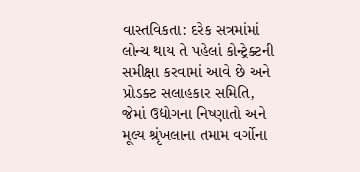વાસ્તવિકતા: દરેક સત્રમાંમાં લોન્ચ થાય તે પહેલાં કોન્ટ્રેક્ટની સમીક્ષા કરવામાં આવે છે અને પ્રોડક્ટ સલાહકાર સમિતિ, જેમાં ઉદ્યોગના નિષ્ણાતો અને મૂલ્ય શ્રૃંખલાના તમામ વર્ગોના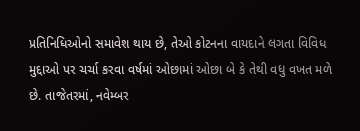પ્રતિનિધિઓનો સમાવેશ થાય છે, તેઓ કોટનના વાયદાને લગતા વિવિધ મુદ્દાઓ પર ચર્ચા કરવા વર્ષમાં ઓછામાં ઓછા બે કે તેથી વધુ વખત મળે છે. તાજેતરમાં, નવેમ્બર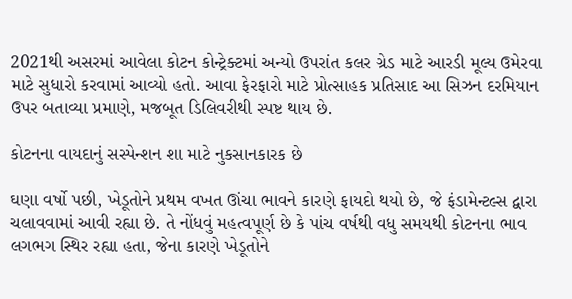2021થી અસરમાં આવેલા કોટન કોન્ટ્રેક્ટમાં અન્યો ઉપરાંત કલર ગ્રેડ માટે આરડી મૂલ્ય ઉમેરવા માટે સુધારો કરવામાં આવ્યો હતો. આવા ફેરફારો માટે પ્રોત્સાહક પ્રતિસાદ આ સિઝન દરમિયાન ઉપર બતાવ્યા પ્રમાણે, મજબૂત ડિલિવરીથી સ્પષ્ટ થાય છે.

કોટનના વાયદાનું સસ્પેન્શન શા માટે નુકસાનકારક છે

ઘણા વર્ષો પછી, ખેડૂતોને પ્રથમ વખત ઊંચા ભાવને કારણે ફાયદો થયો છે, જે ફંડામેન્ટલ્સ દ્વારા ચલાવવામાં આવી રહ્યા છે. તે નોંધવું મહત્વપૂર્ણ છે કે પાંચ વર્ષથી વધુ સમયથી કોટનના ભાવ લગભગ સ્થિર રહ્યા હતા, જેના કારણે ખેડૂતોને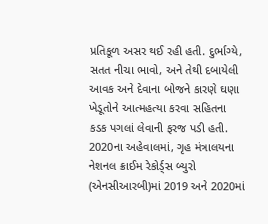પ્રતિકૂળ અસર થઈ રહી હતી. દુર્ભાગ્યે, સતત નીચા ભાવો, અને તેથી દબાયેલી આવક અને દેવાના બોજને કારણે ઘણા ખેડૂતોને આત્મહત્યા કરવા સહિતના કડક પગલાં લેવાની ફરજ પડી હતી. 2020ના અહેવાલમાં, ગૃહ મંત્રાલયના નેશનલ ક્રાઈમ રેકોર્ડ્સ બ્યુરો (એનસીઆરબી)માં 2019 અને 2020માં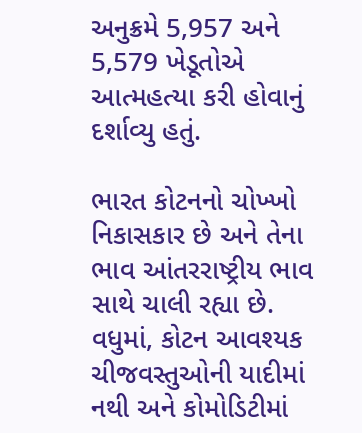અનુક્રમે 5,957 અને 5,579 ખેડૂતોએ આત્મહત્યા કરી હોવાનું દર્શાવ્યુ હતું.

ભારત કોટનનો ચોખ્ખો નિકાસકાર છે અને તેના ભાવ આંતરરાષ્ટ્રીય ભાવ સાથે ચાલી રહ્યા છે. વધુમાં, કોટન આવશ્યક ચીજવસ્તુઓની યાદીમાં નથી અને કોમોડિટીમાં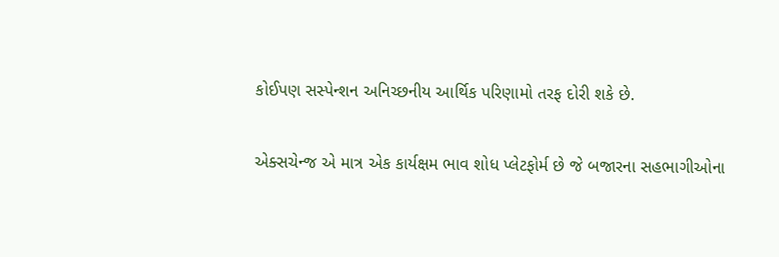કોઈપણ સસ્પેન્શન અનિચ્છનીય આર્થિક પરિણામો તરફ દોરી શકે છે.

એક્સચેન્જ એ માત્ર એક કાર્યક્ષમ ભાવ શોધ પ્લેટફોર્મ છે જે બજારના સહભાગીઓના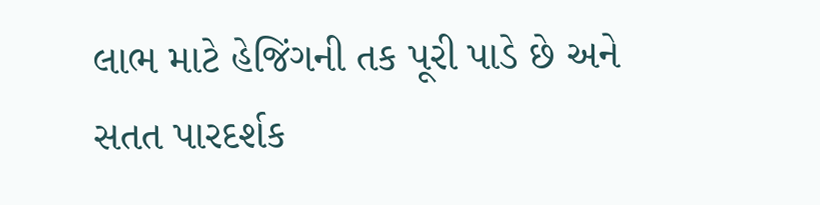લાભ માટે હેજિંગની તક પૂરી પાડે છે અને સતત પારદર્શક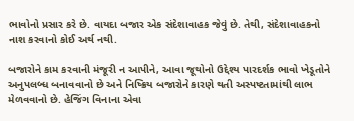ભાવોનો પ્રસાર કરે છે. વાયદા બજાર એક સંદેશાવાહક જેવું છે. તેથી, સંદેશાવાહકનો નાશ કરવાનો કોઈ અર્થ નથી.

બજારોને કામ કરવાની મંજૂરી ન આપીને, આવા જૂથોનો ઉદ્દેશ્ય પારદર્શક ભાવો ખેડૂતોને અનુપલબ્ધ બનાવવાનો છે અને નિષ્ક્રિય બજારોને કારણે થતી અસ્પષ્ટતામાંથી લાભ મેળવવાનો છે. હેજિંગ વિનાના એવા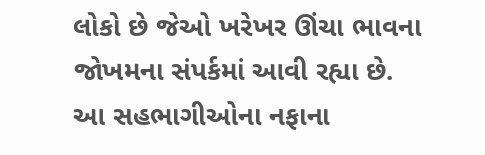લોકો છે જેઓ ખરેખર ઊંચા ભાવના જોખમના સંપર્કમાં આવી રહ્યા છે. આ સહભાગીઓના નફાના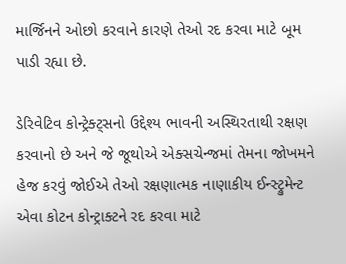માર્જિનને ઓછો કરવાને કારણે તેઓ રદ કરવા માટે બૂમ પાડી રહ્યા છે.

ડેરિવેટિવ કોન્ટ્રેક્ટ્સનો ઉદ્દેશ્ય ભાવની અસ્થિરતાથી રક્ષણ કરવાનો છે અને જે જૂથોએ એક્સચેન્જમાં તેમના જોખમને હેજ કરવું જોઈએ તેઓ રક્ષણાત્મક નાણાકીય ઈન્સ્ટ્રુમેન્ટ એવા કોટન કોન્ટ્રાક્ટને રદ કરવા માટે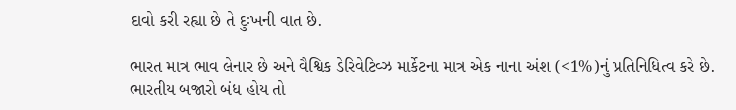દાવો કરી રહ્યા છે તે દુઃખની વાત છે.

ભારત માત્ર ભાવ લેનાર છે અને વૈશ્વિક ડેરિવેટિવ્ઝ માર્કેટના માત્ર એક નાના અંશ (<1%)નું પ્રતિનિધિત્વ કરે છે. ભારતીય બજારો બંધ હોય તો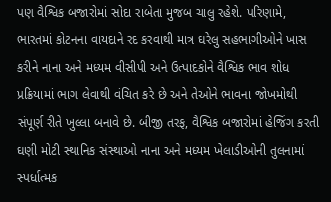પણ વૈશ્વિક બજારોમાં સોદા રાબેતા મુજબ ચાલુ રહેશે. પરિણામે, ભારતમાં કોટનના વાયદાને રદ કરવાથી માત્ર ઘરેલુ સહભાગીઓને ખાસ કરીને નાના અને મધ્યમ વીસીપી અને ઉત્પાદકોને વૈશ્વિક ભાવ શોધ પ્રક્રિયામાં ભાગ લેવાથી વંચિત કરે છે અને તેઓને ભાવના જોખમોથી સંપૂર્ણ રીતે ખુલ્લા બનાવે છે. બીજી તરફ, વૈશ્વિક બજારોમાં હેજિંગ કરતી ઘણી મોટી સ્થાનિક સંસ્થાઓ નાના અને મધ્યમ ખેલાડીઓની તુલનામાં સ્પર્ધાત્મક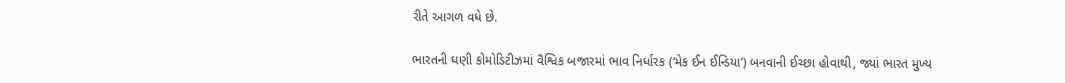રીતે આગળ વધે છે.

ભારતની ઘણી કોમોડિટીઝમાં વૈશ્વિક બજારમાં ભાવ નિર્ધારક (‘મેક ઈન ઈન્ડિયા’) બનવાની ઈચ્છા હોવાથી, જ્યાં ભારત મુખ્ય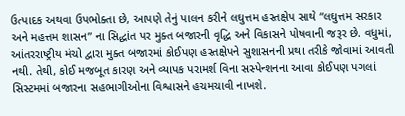ઉત્પાદક અથવા ઉપભોક્તા છે, આપણે તેનું પાલન કરીને લઘુત્તમ હસ્તક્ષેપ સાથે “લઘુત્તમ સરકાર અને મહત્તમ શાસન” ના સિદ્ધાંત પર મુક્ત બજારની વૃદ્ધિ અને વિકાસને પોષવાની જરૂર છે. વધુમાં, આંતરરાષ્ટ્રીય મંચો દ્વારા મુક્ત બજારમાં કોઈપણ હસ્તક્ષેપને સુશાસનની પ્રથા તરીકે જોવામાં આવતી નથી. તેથી, કોઈ મજબૂત કારણ અને વ્યાપક પરામર્શ વિના સસ્પેન્શનના આવા કોઈપણ પગલાં સિસ્ટમમાં બજારના સહભાગીઓના વિશ્વાસને હચમચાવી નાખશે.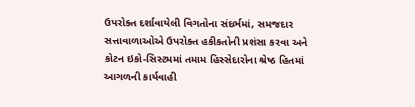ઉપરોક્ત દર્શાવાયેલી વિગતોના સંદર્ભમાં, સમજદાર સત્તાવાળાઓએ ઉપરોક્ત હકીકતોની પ્રશંસા કરવા અને કોટન ઇકો-સિસ્ટમમાં તમામ હિસ્સેદારોના શ્રેષ્ઠ હિતમાં આગળની કાર્યવાહી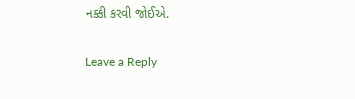નક્કી કરવી જોઈએ.

Leave a Reply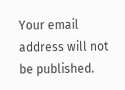Your email address will not be published.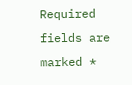Required fields are marked *